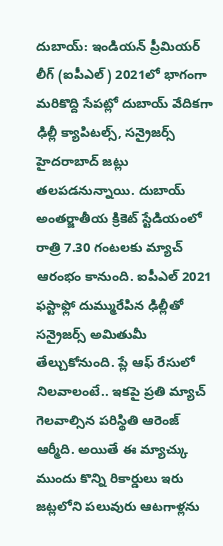దుబాయ్: ఇండియన్ ప్రీమియర్ లీగ్ (ఐపీఎల్) 2021లో భాగంగా మరికొద్ది సేపట్లో దుబాయ్ వేదికగా ఢిల్లీ క్యాపిటల్స్, సన్రైజర్స్ హైదరాబాద్ జట్లు తలపడనున్నాయి. దుబాయ్ అంతర్జాతీయ క్రికెట్ స్టేడియంలో రాత్రి 7.30 గంటలకు మ్యాచ్ ఆరంభం కానుంది. ఐపీఎల్ 2021 ఫస్టాఫ్లో దుమ్మురేపిన ఢిల్లీతో సన్రైజర్స్ అమితుమీ తేల్చుకోనుంది. ప్లే ఆఫ్ రేసులో నిలవాలంటే.. ఇకపై ప్రతి మ్యాచ్ గెలవాల్సిన పరిస్థితి ఆరెంజ్ ఆర్మీది. అయితే ఈ మ్యాచ్కు ముందు కొన్ని రికార్డులు ఇరు జట్లలోని పలువురు ఆటగాళ్లను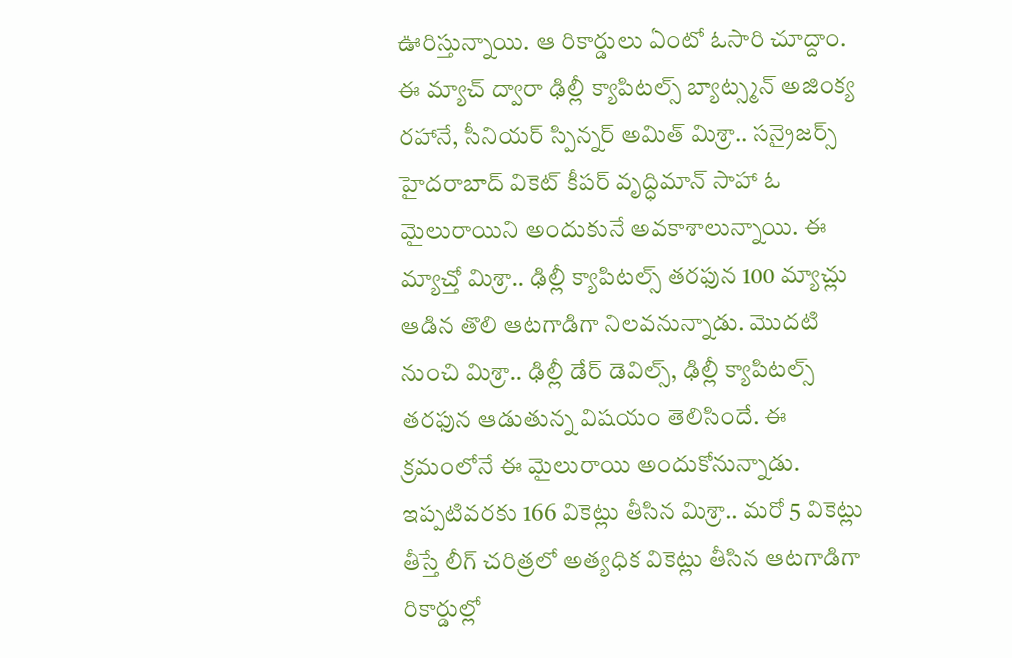ఊరిస్తున్నాయి. ఆ రికార్డులు ఏంటో ఓసారి చూద్దాం.
ఈ మ్యాచ్ ద్వారా ఢిల్లీ క్యాపిటల్స్ బ్యాట్స్మన్ అజింక్య రహానే, సీనియర్ స్పిన్నర్ అమిత్ మిశ్రా.. సన్రైజర్స్ హైదరాబాద్ వికెట్ కీపర్ వృద్ధిమాన్ సాహా ఓ మైలురాయిని అందుకునే అవకాశాలున్నాయి. ఈ మ్యాచ్తో మిశ్రా.. ఢిల్లీ క్యాపిటల్స్ తరఫున 100 మ్యాచ్లు ఆడిన తొలి ఆటగాడిగా నిలవనున్నాడు. మొదటి నుంచి మిశ్రా.. ఢిల్లీ డేర్ డెవిల్స్, ఢిల్లీ క్యాపిటల్స్ తరఫున ఆడుతున్న విషయం తెలిసిందే. ఈ క్రమంలోనే ఈ మైలురాయి అందుకోనున్నాడు. ఇప్పటివరకు 166 వికెట్లు తీసిన మిశ్రా.. మరో 5 వికెట్లు తీస్తే లీగ్ చరిత్రలో అత్యధిక వికెట్లు తీసిన ఆటగాడిగా రికార్డుల్లో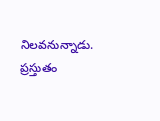నిలవనున్నాడు. ప్రస్తుతం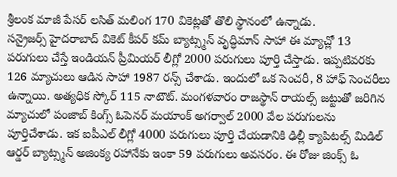శ్రీలంక మాజీ పేసర్ లసిత్ మలింగ 170 వికెట్లతో తొలి స్థానంలో ఉన్నాడు.
సన్రైజర్స్ హైదరాబాద్ వికెట్ కీపర్ కమ్ బ్యాట్స్మన్ వృద్ధిమాన్ సాహా ఈ మ్యాచ్లో 13 పరుగులు చేస్తే ఇండియన్ ప్రీమియర్ లీగ్లో 2000 పరుగులు పూర్తి చేస్తాడు. ఇప్పటివరకు 126 మ్యాచులు ఆడిన సాహా 1987 రన్స్ చేశాడు. ఇందులో ఒక సెంచరీ, 8 హాఫ్ సెంచరీలు ఉన్నాయి. అత్యధిక స్కోర్ 115 నాటౌట్. మంగళవారం రాజస్థాన్ రాయల్స్ జట్టుతో జరిగిన మ్యాచులో పంజాబ్ కింగ్స్ ఓపెనర్ మయాంక్ అగర్వాల్ 2000 వేల పరుగులను పూర్తిచేశాడు. ఇక ఐపీఎల్ లీగ్లో 4000 పరుగులు పూర్తి చేయడానికి ఢిల్లీ క్యాపిటల్స్ మిడిల్ ఆర్డర్ బ్యాట్స్మన్ అజింక్య రహానేకు ఇంకా 59 పరుగులు అవసరం. ఈ రోజు జింక్స్ ఓ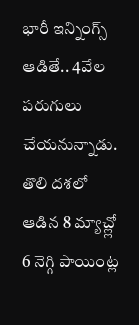భారీ ఇన్నింగ్స్ ఆడితే.. 4వేల పరుగులు చేయనున్నాడు.
తొలి దశలో ఆడిన 8 మ్యాచ్ల్లో 6 నెగ్గి పాయింట్ల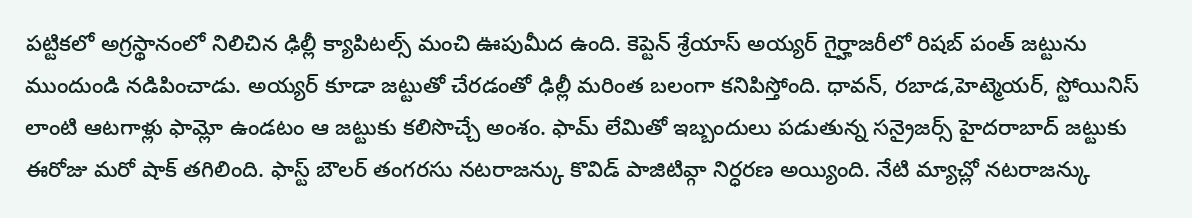పట్టికలో అగ్రస్థానంలో నిలిచిన ఢిల్లీ క్యాపిటల్స్ మంచి ఊపుమీద ఉంది. కెప్టెన్ శ్రేయాస్ అయ్యర్ గైర్హాజరీలో రిషబ్ పంత్ జట్టును ముందుండి నడిపించాడు. అయ్యర్ కూడా జట్టుతో చేరడంతో ఢిల్లీ మరింత బలంగా కనిపిస్తోంది. ధావన్, రబాడ,హెట్మెయర్, స్టోయినిస్ లాంటి ఆటగాళ్లు ఫామ్లో ఉండటం ఆ జట్టుకు కలిసొచ్చే అంశం. ఫామ్ లేమితో ఇబ్బందులు పడుతున్న సన్రైజర్స్ హైదరాబాద్ జట్టుకు ఈరోజు మరో షాక్ తగిలింది. ఫాస్ట్ బౌలర్ తంగరసు నటరాజన్కు కొవిడ్ పాజిటివ్గా నిర్ధరణ అయ్యింది. నేటి మ్యాచ్లో నటరాజన్కు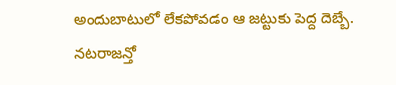అందుబాటులో లేకపోవడం ఆ జట్టుకు పెద్ద దెబ్బే. నటరాజన్తో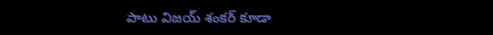పాటు విజయ్ శంకర్ కూడా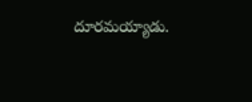దూరమయ్యాడు.